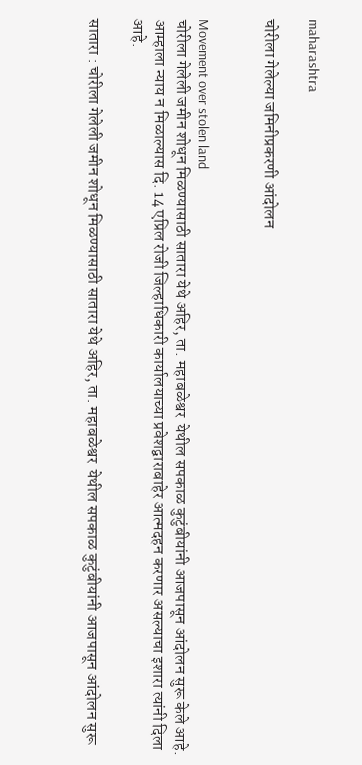maharashtra

चोरीला गेलेल्या जमिनीप्रकरणी आंदोलन


Movement over stolen land
चोरीला गेलेली जमीन शोधून मिळण्यासाठी सातारा येथे अहिर, ता. महाबळेश्वर  येथील सपकाळ कुटुंबीयांनी आजपासून आंदोलन सुरू केले आहे. आम्हाला न्याय न मिळाल्यास दि. 14 एप्रिल रोजी जिल्हाधिकारी कार्यालयाच्या प्रवेशद्वाराबाहेर आत्मदहन करणार असल्याचा इशारा त्यांनी दिला आहे.

सातारा : चोरीला गेलेली जमीन शोधून मिळण्यासाठी सातारा येथे अहिर, ता. महाबळेश्वर  येथील सपकाळ कुटुंबीयांनी आजपासून आंदोलन सुरू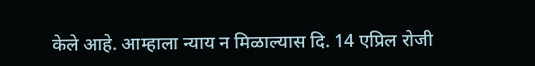केले आहे. आम्हाला न्याय न मिळाल्यास दि. 14 एप्रिल रोजी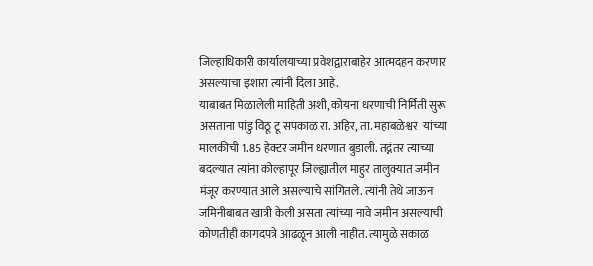जिल्हाधिकारी कार्यालयाच्या प्रवेशद्वाराबाहेर आत्मदहन करणार असल्याचा इशारा त्यांनी दिला आहे.
याबाबत मिळालेली माहिती अशी, कोयना धरणाची निर्मिती सुरू असताना पांडु विठू टू सपकाळ रा. अहिर, ता. महाबळेश्वर  यांच्या मालकीची 1.85 हेक्टर जमीन धरणात बुडाली. तद्नंतर त्याच्या बदल्यात त्यांना कोल्हापूर जिल्ह्यातील माहुर तालुक्यात जमीन मंजूर करण्यात आले असल्याचे सांगितले. त्यांनी तेथे जाऊन जमिनीबाबत खात्री केली असता त्यांच्या नावे जमीन असल्याची कोणतीही कागदपत्रे आढळून आली नाहीत. त्यामुळे सकाळ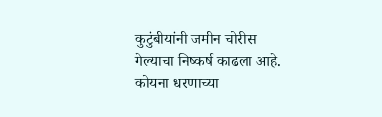कुटुंबीयांनी जमीन चोरीस गेल्याचा निष्कर्ष काढला आहे. कोयना धरणाच्या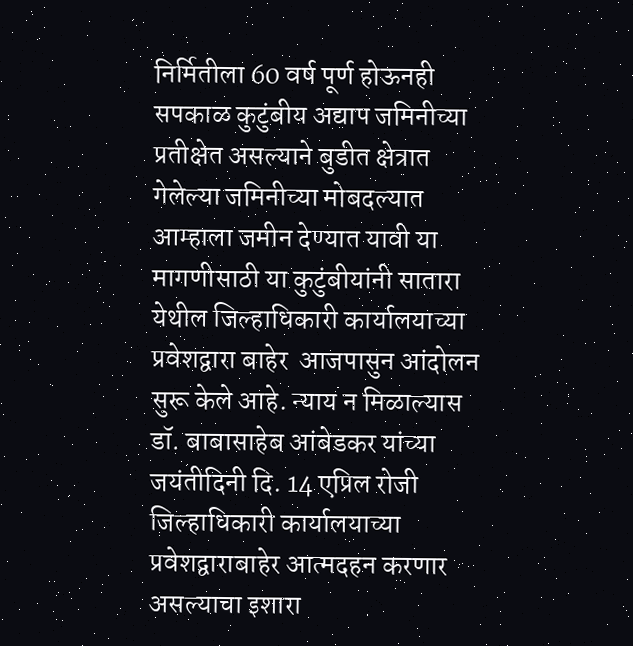निर्मितीला 60 वर्ष पूर्ण होऊनही सपकाळ कुटुंबीय अद्याप जमिनीच्या प्रतीक्षेत असल्याने बुडीत क्षेत्रात गेलेल्या जमिनीच्या मोबदल्यात आम्हाला जमीन देण्यात यावी या मागणीसाठी या कुटुंबीयांनी सातारा येथील जिल्हाधिकारी कार्यालयाच्या प्रवेशद्वारा बाहेर  आजपासुन आंदोलन सुरू केले आहे. न्याय न मिळाल्यास डॉ. बाबासाहेब आंबेडकर यांच्या जयंतीदिनी दि. 14 एप्रिल रोजी जिल्हाधिकारी कार्यालयाच्या प्रवेशद्वाराबाहेर आत्मदहन करणार असल्याचा इशारा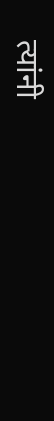त्यांनी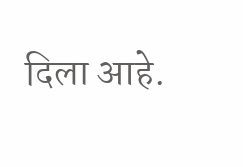दिला आहे.